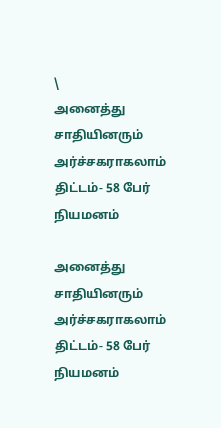\
அனைத்து சாதியினரும் அர்ச்சகராகலாம் திட்டம்- 58 பேர் நியமனம்

அனைத்து சாதியினரும் அர்ச்சகராகலாம் திட்டம்- 58 பேர் நியமனம்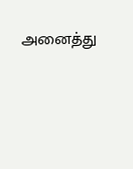அனைத்து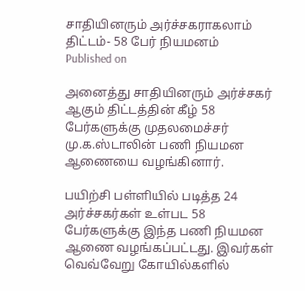சாதியினரும் அர்ச்சகராகலாம் திட்டம்- 58 பேர் நியமனம்
Published on

அனைத்து சாதியினரும் அர்ச்சகர் ஆகும் திட்டத்தின் கீழ் 58 பேர்களுக்கு முதலமைச்சர் மு.க.ஸ்டாலின் பணி நியமன ஆணையை வழங்கினார்.

பயிற்சி பள்ளியில் படித்த 24 அர்ச்சகர்கள் உள்பட 58 பேர்களுக்கு இந்த பணி நியமன ஆணை வழங்கப்பட்டது. இவர்கள் வெவ்வேறு கோயில்களில்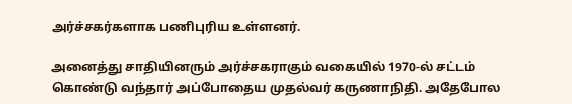அர்ச்சகர்களாக பணிபுரிய உள்ளனர்.

அனைத்து சாதியினரும் அர்ச்சகராகும் வகையில் 1970-ல் சட்டம் கொண்டு வந்தார் அப்போதைய முதல்வர் கருணாநிதி. அதேபோல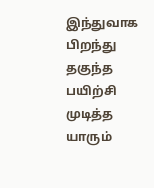இந்துவாக பிறந்து தகுந்த பயிற்சி முடித்த யாரும்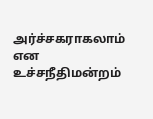அர்ச்சகராகலாம் என உச்சநீதிமன்றம்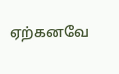ஏற்கனவே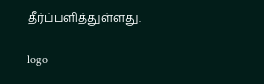தீர்ப்பளித்துள்ளது.

logo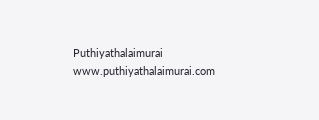Puthiyathalaimurai
www.puthiyathalaimurai.com